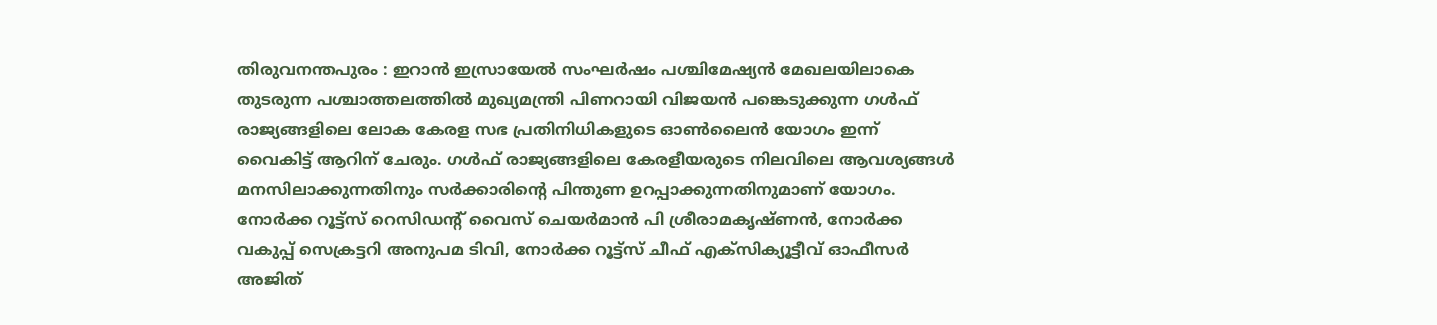തിരുവനന്തപുരം : ഇറാൻ ഇസ്രായേൽ സംഘർഷം പശ്ചിമേഷ്യൻ മേഖലയിലാകെ തുടരുന്ന പശ്ചാത്തലത്തിൽ മുഖ്യമന്ത്രി പിണറായി വിജയൻ പങ്കെടുക്കുന്ന ഗൾഫ് രാജ്യങ്ങളിലെ ലോക കേരള സഭ പ്രതിനിധികളുടെ ഓൺലൈൻ യോഗം ഇന്ന് വൈകിട്ട് ആറിന് ചേരും. ഗൾഫ് രാജ്യങ്ങളിലെ കേരളീയരുടെ നിലവിലെ ആവശ്യങ്ങൾ മനസിലാക്കുന്നതിനും സർക്കാരിന്റെ പിന്തുണ ഉറപ്പാക്കുന്നതിനുമാണ് യോഗം. നോർക്ക റൂട്ട്സ് റെസിഡന്റ് വൈസ് ചെയർമാൻ പി ശ്രീരാമകൃഷ്ണൻ, നോർക്ക വകുപ്പ് സെക്രട്ടറി അനുപമ ടിവി, നോർക്ക റൂട്ട്സ് ചീഫ് എക്സിക്യൂട്ടീവ് ഓഫീസർ അജിത്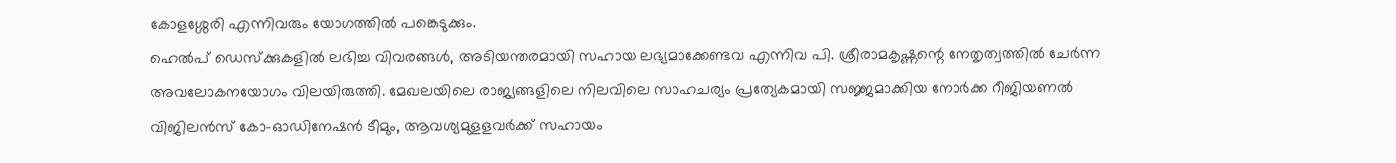കോളശ്ശേരി എന്നിവരും യോഗത്തിൽ പങ്കെടുക്കും.
ഹെൽപ് ഡെസ്ക്കുകളിൽ ലഭിച്ച വിവരങ്ങൾ, അടിയന്തരമായി സഹായ ലഭ്യമാക്കേണ്ടവ എന്നിവ പി. ശ്രീരാമകൃഷ്ണന്റെ നേതൃത്വത്തിൽ ചേർന്ന അവലോകനയോഗം വിലയിരുത്തി. മേഖലയിലെ രാജ്യങ്ങളിലെ നിലവിലെ സാഹചര്യം പ്രത്യേകമായി സജ്ജമാക്കിയ നോർക്ക റീജിയണൽ വിജിലൻസ് കോ-ഓഡിനേഷൻ ടീമും, ആവശ്യമുളളവർക്ക് സഹായം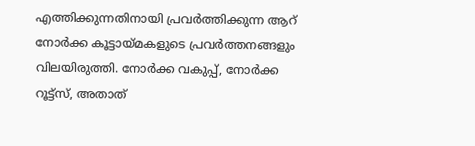എത്തിക്കുന്നതിനായി പ്രവർത്തിക്കുന്ന ആറ് നോർക്ക കൂട്ടായ്മകളുടെ പ്രവർത്തനങ്ങളും വിലയിരുത്തി. നോർക്ക വകുപ്പ്, നോർക്ക റൂട്ട്സ്, അതാത്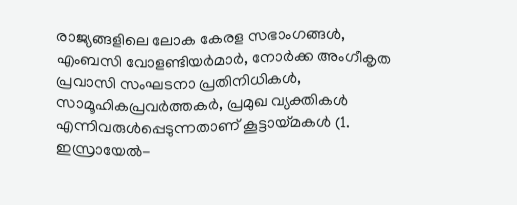രാജ്യങ്ങളിലെ ലോക കേരള സഭാംഗങ്ങൾ, എംബസി വോളണ്ടിയർമാർ, നോർക്ക അംഗീകൃത പ്രവാസി സംഘടനാ പ്രതിനിധികൾ, സാമൂഹികപ്രവർത്തകർ, പ്രമുഖ വ്യക്തികൾ എന്നിവരുൾപ്പെടുന്നതാണ് കൂട്ടായ്മകൾ (1. ഇസ്രായേൽ-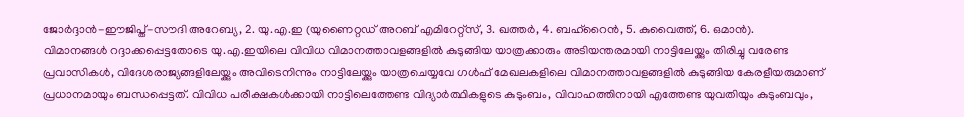ജോർദ്ദാൻ-ഈജിപ്ത്-സൗദി അറേബ്യ, 2. യു.എ.ഇ (യുണൈറ്റഡ് അറബ് എമിറേറ്റ്സ്, 3. ഖത്തർ, 4. ബഹ്റൈൻ, 5. കുവൈത്ത്, 6. ഒമാൻ).
വിമാനങ്ങൾ റദ്ദാക്കപ്പെട്ടതോടെ യു.എ.ഇയിലെ വിവിധ വിമാനത്താവളങ്ങളിൽ കുടുങ്ങിയ യാത്രക്കാരും അടിയന്തരമായി നാട്ടിലേയ്ക്കും തിരിച്ചു വരേണ്ട പ്രവാസികൾ, വിദേശരാജ്യങ്ങളിലേയ്ക്കും അവിടെനിന്നും നാട്ടിലേയ്ക്കും യാത്രചെയ്യവേ ഗൾഫ് മേഖലകളിലെ വിമാനത്താവളങ്ങളിൽ കുടുങ്ങിയ കേരളീയരുമാണ് പ്രധാനമായും ബന്ധപ്പെട്ടത്. വിവിധ പരീക്ഷകൾക്കായി നാട്ടിലെത്തേണ്ട വിദ്യാർത്ഥികളുടെ കുടുംബം, വിവാഹത്തിനായി എത്തേണ്ട യുവതിയും കുടുംബവും,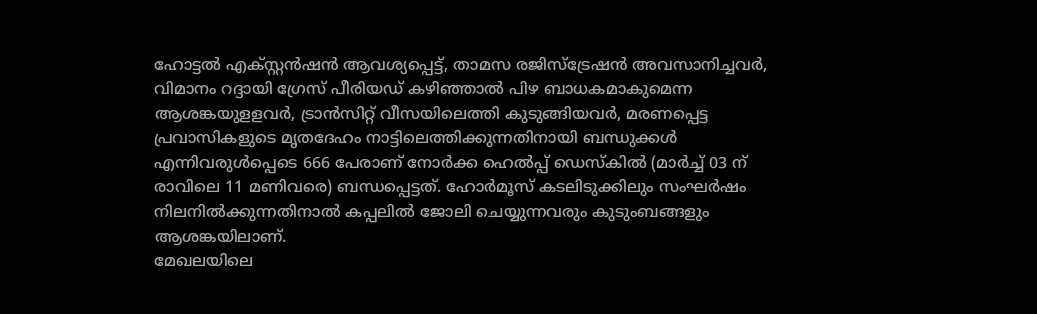ഹോട്ടൽ എക്സ്റ്റൻഷൻ ആവശ്യപ്പെട്ട്, താമസ രജിസ്ട്രേഷൻ അവസാനിച്ചവർ, വിമാനം റദ്ദായി ഗ്രേസ് പീരിയഡ് കഴിഞ്ഞാൽ പിഴ ബാധകമാകുമെന്ന ആശങ്കയുളളവർ, ട്രാൻസിറ്റ് വീസയിലെത്തി കുടുങ്ങിയവർ, മരണപ്പെട്ട പ്രവാസികളുടെ മൃതദേഹം നാട്ടിലെത്തിക്കുന്നതിനായി ബന്ധുക്കൾ എന്നിവരുൾപ്പെടെ 666 പേരാണ് നോർക്ക ഹെൽപ്പ് ഡെസ്കിൽ (മാർച്ച് 03 ന് രാവിലെ 11 മണിവരെ) ബന്ധപ്പെട്ടത്. ഹോർമൂസ് കടലിടുക്കിലും സംഘർഷം നിലനിൽക്കുന്നതിനാൽ കപ്പലിൽ ജോലി ചെയ്യുന്നവരും കുടുംബങ്ങളും ആശങ്കയിലാണ്.
മേഖലയിലെ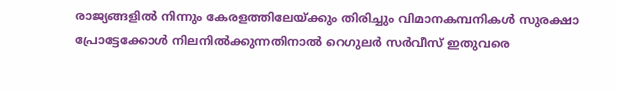രാജ്യങ്ങളിൽ നിന്നും കേരളത്തിലേയ്ക്കും തിരിച്ചും വിമാനകമ്പനികൾ സുരക്ഷാ പ്രോട്ടേക്കോൾ നിലനിൽക്കുന്നതിനാൽ റെഗുലർ സർവീസ് ഇതുവരെ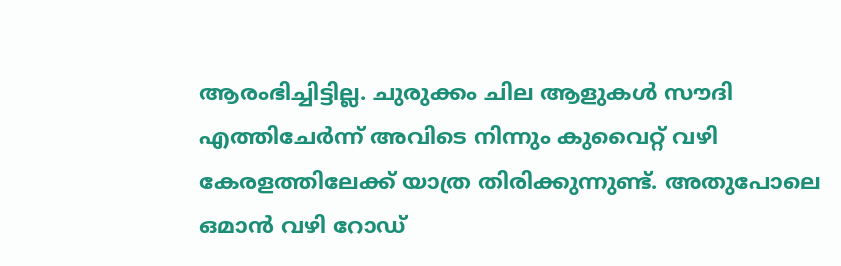ആരംഭിച്ചിട്ടില്ല. ചുരുക്കം ചില ആളുകൾ സൗദി എത്തിചേർന്ന് അവിടെ നിന്നും കുവൈറ്റ് വഴി കേരളത്തിലേക്ക് യാത്ര തിരിക്കുന്നുണ്ട്. അതുപോലെ ഒമാൻ വഴി റോഡ്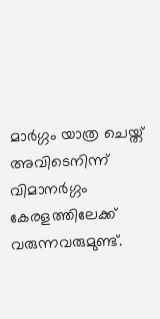മാർഗ്ഗം യാത്ര ചെയ്ത് അവിടെനിന്ന് വിമാനർഗ്ഗം കേരളത്തിലേക്ക് വരുന്നവരുമുണ്ട്.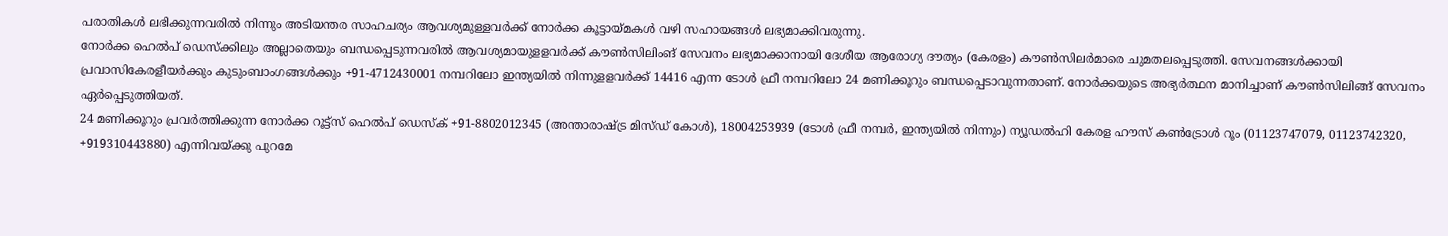പരാതികൾ ലഭിക്കുന്നവരിൽ നിന്നും അടിയന്തര സാഹചര്യം ആവശ്യമുള്ളവർക്ക് നോർക്ക കൂട്ടായ്മകൾ വഴി സഹായങ്ങൾ ലഭ്യമാക്കിവരുന്നു.
നോർക്ക ഹെൽപ് ഡെസ്ക്കിലും അല്ലാതെയും ബന്ധപ്പെടുന്നവരിൽ ആവശ്യമായുളളവർക്ക് കൗൺസിലിംങ് സേവനം ലഭ്യമാക്കാനായി ദേശീയ ആരോഗ്യ ദൗത്യം (കേരളം) കൗൺസിലർമാരെ ചുമതലപ്പെടുത്തി. സേവനങ്ങൾക്കായി പ്രവാസികേരളീയർക്കും കുടുംബാംഗങ്ങൾക്കും +91-4712430001 നമ്പറിലോ ഇന്ത്യയിൽ നിന്നുളളവർക്ക് 14416 എന്ന ടോൾ ഫ്രീ നമ്പറിലോ 24 മണിക്കൂറും ബന്ധപ്പെടാവുന്നതാണ്. നോർക്കയുടെ അഭ്യർത്ഥന മാനിച്ചാണ് കൗൺസിലിങ്ങ് സേവനം ഏർപ്പെടുത്തിയത്.
24 മണിക്കൂറും പ്രവർത്തിക്കുന്ന നോർക്ക റൂട്ട്സ് ഹെൽപ് ഡെസ്ക് +91-8802012345 (അന്താരാഷ്ട്ര മിസ്ഡ് കോൾ), 18004253939 (ടോൾ ഫ്രീ നമ്പർ, ഇന്ത്യയിൽ നിന്നും) ന്യൂഡൽഹി കേരള ഹൗസ് കൺട്രോൾ റൂം (01123747079, 01123742320, +919310443880) എന്നിവയ്ക്കു പുറമേ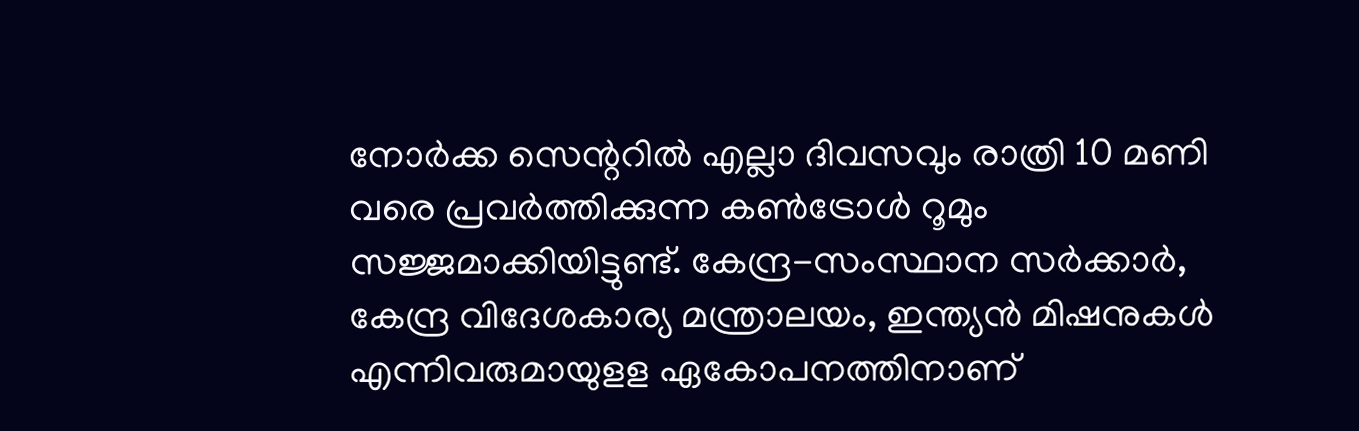നോർക്ക സെന്ററിൽ എല്ലാ ദിവസവും രാത്രി 10 മണി വരെ പ്രവർത്തിക്കുന്ന കൺട്രോൾ റൂമും സജ്ജമാക്കിയിട്ടുണ്ട്. കേന്ദ്ര-സംസ്ഥാന സർക്കാർ, കേന്ദ്ര വിദേശകാര്യ മന്ത്രാലയം, ഇന്ത്യൻ മിഷനുകൾ എന്നിവരുമായുളള ഏകോപനത്തിനാണ്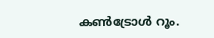കൺട്രോൾ റൂം.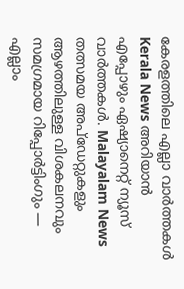കേരളത്തിലെ എല്ലാ വാർത്തകൾ Kerala News അറിയാൻ എപ്പോഴും ഏഷ്യാനെറ്റ് ന്യൂസ് വാർത്തകൾ. Malayalam News തത്സമയ അപ്ഡേറ്റുകളും ആഴത്തിലുള്ള വിശകലനവും സമഗ്രമായ റിപ്പോർട്ടിംഗും — എല്ലാം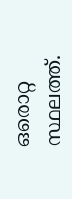ഒരൊറ്റ സ്ഥലത്ത്.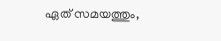ഏത് സമയത്തും,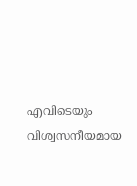എവിടെയും വിശ്വസനീയമായ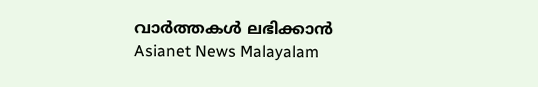വാർത്തകൾ ലഭിക്കാൻ Asianet News Malayalam